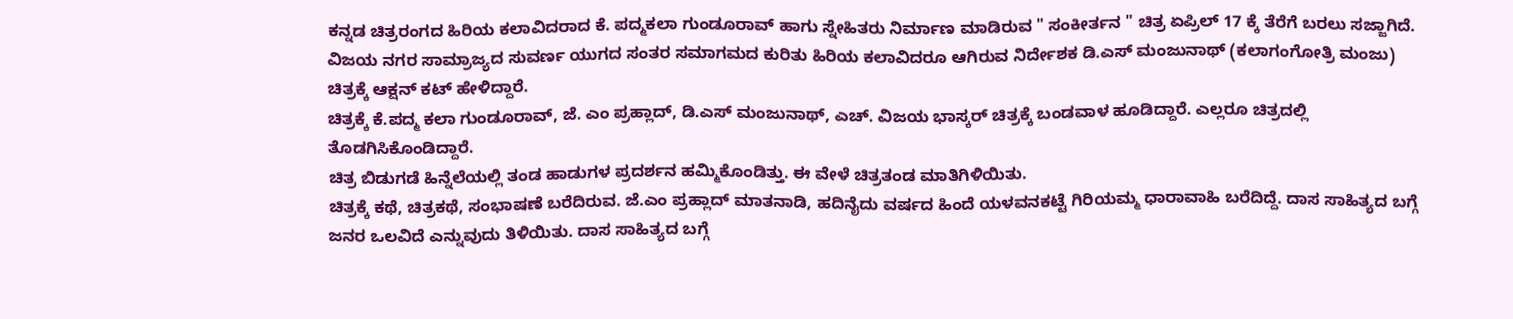ಕನ್ನಡ ಚಿತ್ರರಂಗದ ಹಿರಿಯ ಕಲಾವಿದರಾದ ಕೆ. ಪದ್ಮಕಲಾ ಗುಂಡೂರಾವ್ ಹಾಗು ಸ್ನೇಹಿತರು ನಿರ್ಮಾಣ ಮಾಡಿರುವ " ಸಂಕೀರ್ತನ " ಚಿತ್ರ ಏಪ್ರಿಲ್ 17 ಕ್ಕೆ ತೆರೆಗೆ ಬರಲು ಸಜ್ಜಾಗಿದೆ.
ವಿಜಯ ನಗರ ಸಾಮ್ರಾಜ್ಯದ ಸುವರ್ಣ ಯುಗದ ಸಂತರ ಸಮಾಗಮದ ಕುರಿತು ಹಿರಿಯ ಕಲಾವಿದರೂ ಆಗಿರುವ ನಿರ್ದೇಶಕ ಡಿ.ಎಸ್ ಮಂಜುನಾಥ್ (ಕಲಾಗಂಗೋತ್ರಿ ಮಂಜು) ಚಿತ್ರಕ್ಕೆ ಆಕ್ಷನ್ ಕಟ್ ಹೇಳಿದ್ದಾರೆ.
ಚಿತ್ರಕ್ಕೆ ಕೆ.ಪದ್ಮ ಕಲಾ ಗುಂಡೂರಾವ್, ಜೆ. ಎಂ ಪ್ರಹ್ಲಾದ್, ಡಿ.ಎಸ್ ಮಂಜುನಾಥ್, ಎಚ್. ವಿಜಯ ಭಾಸ್ಕರ್ ಚಿತ್ರಕ್ಕೆ ಬಂಡವಾಳ ಹೂಡಿದ್ದಾರೆ. ಎಲ್ಲರೂ ಚಿತ್ರದಲ್ಲಿ ತೊಡಗಿಸಿಕೊಂಡಿದ್ದಾರೆ.
ಚಿತ್ರ ಬಿಡುಗಡೆ ಹಿನ್ನೆಲೆಯಲ್ಲಿ ತಂಡ ಹಾಡುಗಳ ಪ್ರದರ್ಶನ ಹಮ್ಮಿಕೊಂಡಿತ್ತು. ಈ ವೇಳೆ ಚಿತ್ರತಂಡ ಮಾತಿಗಿಳಿಯಿತು.
ಚಿತ್ರಕ್ಕೆ ಕಥೆ, ಚಿತ್ರಕಥೆ, ಸಂಭಾಷಣೆ ಬರೆದಿರುವ. ಜೆ.ಎಂ ಪ್ರಹ್ಲಾದ್ ಮಾತನಾಡಿ, ಹದಿನೈದು ವರ್ಷದ ಹಿಂದೆ ಯಳವನಕಟ್ಟೆ ಗಿರಿಯಮ್ಮ ಧಾರಾವಾಹಿ ಬರೆದಿದ್ದೆ. ದಾಸ ಸಾಹಿತ್ಯದ ಬಗ್ಗೆ ಜನರ ಒಲವಿದೆ ಎನ್ನುವುದು ತಿಳಿಯಿತು. ದಾಸ ಸಾಹಿತ್ಯದ ಬಗ್ಗೆ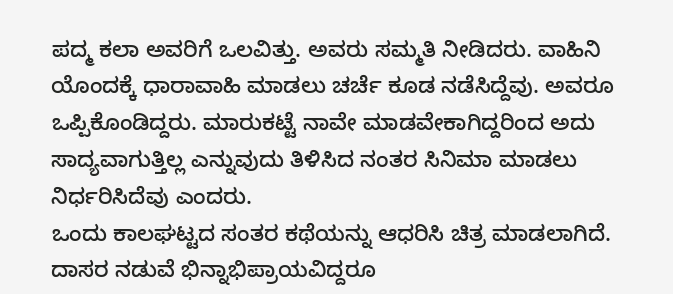ಪದ್ಮ ಕಲಾ ಅವರಿಗೆ ಒಲವಿತ್ತು. ಅವರು ಸಮ್ಮತಿ ನೀಡಿದರು. ವಾಹಿನಿ ಯೊಂದಕ್ಕೆ ಧಾರಾವಾಹಿ ಮಾಡಲು ಚರ್ಚೆ ಕೂಡ ನಡೆಸಿದ್ದೆವು. ಅವರೂ ಒಪ್ಪಿಕೊಂಡಿದ್ದರು. ಮಾರುಕಟ್ಟೆ ನಾವೇ ಮಾಡವೇಕಾಗಿದ್ದರಿಂದ ಅದು ಸಾದ್ಯವಾಗುತ್ತಿಲ್ಲ ಎನ್ನುವುದು ತಿಳಿಸಿದ ನಂತರ ಸಿನಿಮಾ ಮಾಡಲು ನಿರ್ಧರಿಸಿದೆವು ಎಂದರು.
ಒಂದು ಕಾಲಘಟ್ಟದ ಸಂತರ ಕಥೆಯನ್ನು ಆಧರಿಸಿ ಚಿತ್ರ ಮಾಡಲಾಗಿದೆ. ದಾಸರ ನಡುವೆ ಭಿನ್ನಾಭಿಪ್ರಾಯವಿದ್ದರೂ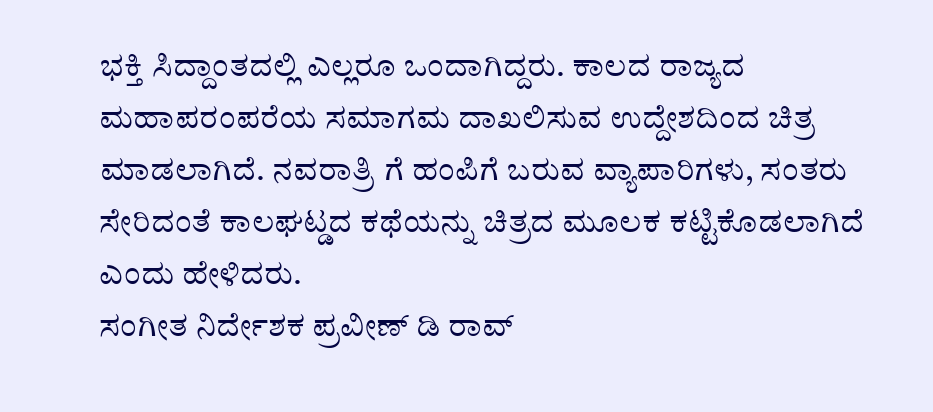ಭಕ್ತಿ ಸಿದ್ದಾಂತದಲ್ಲಿ ಎಲ್ಲರೂ ಒಂದಾಗಿದ್ದರು. ಕಾಲದ ರಾಜ್ಯದ ಮಹಾಪರಂಪರೆಯ ಸಮಾಗಮ ದಾಖಲಿಸುವ ಉದ್ದೇಶದಿಂದ ಚಿತ್ರ ಮಾಡಲಾಗಿದೆ. ನವರಾತ್ರಿ ಗೆ ಹಂಪಿಗೆ ಬರುವ ವ್ಯಾಪಾರಿಗಳು, ಸಂತರು ಸೇರಿದಂತೆ ಕಾಲಘಟ್ಡದ ಕಥೆಯನ್ನು ಚಿತ್ರದ ಮೂಲಕ ಕಟ್ಟಿಕೊಡಲಾಗಿದೆ ಎಂದು ಹೇಳಿದರು.
ಸಂಗೀತ ನಿರ್ದೇಶಕ ಪ್ರವೀಣ್ ಡಿ ರಾವ್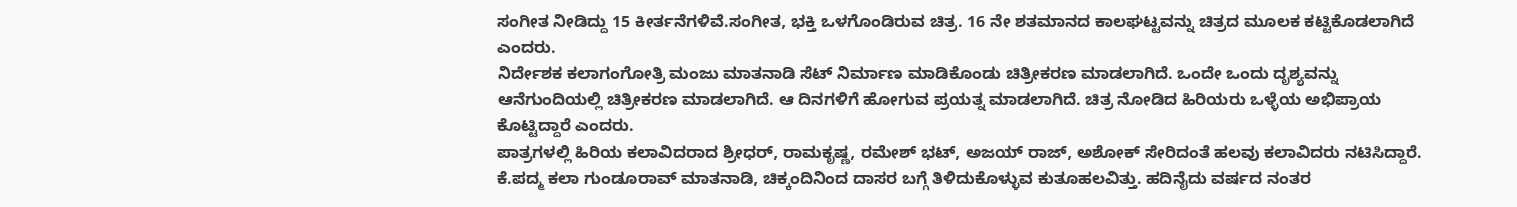ಸಂಗೀತ ನೀಡಿದ್ದು 15 ಕೀರ್ತನೆಗಳಿವೆ.ಸಂಗೀತ, ಭಕ್ತಿ ಒಳಗೊಂಡಿರುವ ಚಿತ್ರ. 16 ನೇ ಶತಮಾನದ ಕಾಲಘಟ್ಟವನ್ನು ಚಿತ್ರದ ಮೂಲಕ ಕಟ್ಟಿಕೊಡಲಾಗಿದೆ ಎಂದರು.
ನಿರ್ದೇಶಕ ಕಲಾಗಂಗೋತ್ರಿ ಮಂಜು ಮಾತನಾಡಿ ಸೆಟ್ ನಿರ್ಮಾಣ ಮಾಡಿಕೊಂಡು ಚಿತ್ರೀಕರಣ ಮಾಡಲಾಗಿದೆ. ಒಂದೇ ಒಂದು ದೃಶ್ಯವನ್ನು ಆನೆಗುಂದಿಯಲ್ಲಿ ಚಿತ್ರೀಕರಣ ಮಾಡಲಾಗಿದೆ. ಆ ದಿನಗಳಿಗೆ ಹೋಗುವ ಪ್ರಯತ್ನ ಮಾಡಲಾಗಿದೆ. ಚಿತ್ರ ನೋಡಿದ ಹಿರಿಯರು ಒಳ್ಳೆಯ ಅಭಿಪ್ರಾಯ ಕೊಟ್ಟಿದ್ದಾರೆ ಎಂದರು.
ಪಾತ್ರಗಳಲ್ಲಿ ಹಿರಿಯ ಕಲಾವಿದರಾದ ಶ್ರೀಧರ್, ರಾಮಕೃಷ್ಣ, ರಮೇಶ್ ಭಟ್, ಅಜಯ್ ರಾಜ್, ಅಶೋಕ್ ಸೇರಿದಂತೆ ಹಲವು ಕಲಾವಿದರು ನಟಿಸಿದ್ದಾರೆ.
ಕೆ.ಪದ್ಮ ಕಲಾ ಗುಂಡೂರಾವ್ ಮಾತನಾಡಿ, ಚಿಕ್ಕಂದಿನಿಂದ ದಾಸರ ಬಗ್ಗೆ ತಿಳಿದುಕೊಳ್ಳುವ ಕುತೂಹಲವಿತ್ತು. ಹದಿನೈದು ವರ್ಷದ ನಂತರ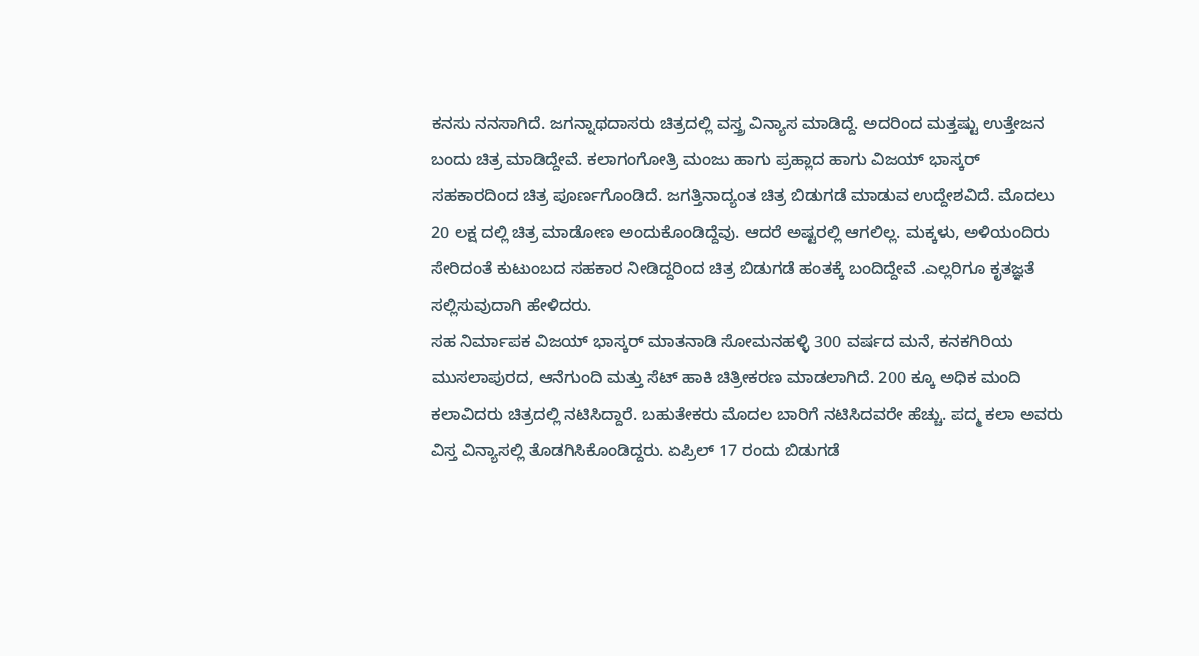ಕನಸು ನನಸಾಗಿದೆ. ಜಗನ್ನಾಥದಾಸರು ಚಿತ್ರದಲ್ಲಿ ವಸ್ತ್ರ ವಿನ್ಯಾಸ ಮಾಡಿದ್ದೆ. ಅದರಿಂದ ಮತ್ತಷ್ಟು ಉತ್ತೇಜನ ಬಂದು ಚಿತ್ರ ಮಾಡಿದ್ದೇವೆ. ಕಲಾಗಂಗೋತ್ರಿ ಮಂಜು ಹಾಗು ಪ್ರಹ್ಲಾದ ಹಾಗು ವಿಜಯ್ ಭಾಸ್ಕರ್ ಸಹಕಾರದಿಂದ ಚಿತ್ರ ಪೂರ್ಣಗೊಂಡಿದೆ. ಜಗತ್ತಿನಾದ್ಯಂತ ಚಿತ್ರ ಬಿಡುಗಡೆ ಮಾಡುವ ಉದ್ದೇಶವಿದೆ. ಮೊದಲು 20 ಲಕ್ಷ ದಲ್ಲಿ ಚಿತ್ರ ಮಾಡೋಣ ಅಂದುಕೊಂಡಿದ್ದೆವು. ಆದರೆ ಅಷ್ಟರಲ್ಲಿ ಆಗಲಿಲ್ಲ. ಮಕ್ಕಳು, ಅಳಿಯಂದಿರು ಸೇರಿದಂತೆ ಕುಟುಂಬದ ಸಹಕಾರ ನೀಡಿದ್ದರಿಂದ ಚಿತ್ರ ಬಿಡುಗಡೆ ಹಂತಕ್ಕೆ ಬಂದಿದ್ದೇವೆ .ಎಲ್ಲರಿಗೂ ಕೃತಜ್ಞತೆ ಸಲ್ಲಿಸುವುದಾಗಿ ಹೇಳಿದರು.
ಸಹ ನಿರ್ಮಾಪಕ ವಿಜಯ್ ಭಾಸ್ಕರ್ ಮಾತನಾಡಿ ಸೋಮನಹಳ್ಳಿ 300 ವರ್ಷದ ಮನೆ, ಕನಕಗಿರಿಯ ಮುಸಲಾಪುರದ, ಆನೆಗುಂದಿ ಮತ್ತು ಸೆಟ್ ಹಾಕಿ ಚಿತ್ರೀಕರಣ ಮಾಡಲಾಗಿದೆ. 200 ಕ್ಕೂ ಅಧಿಕ ಮಂದಿ ಕಲಾವಿದರು ಚಿತ್ರದಲ್ಲಿ ನಟಿಸಿದ್ದಾರೆ. ಬಹುತೇಕರು ಮೊದಲ ಬಾರಿಗೆ ನಟಿಸಿದವರೇ ಹೆಚ್ಚು. ಪದ್ಮ ಕಲಾ ಅವರು ವಿಸ್ತ ವಿನ್ಯಾಸಲ್ಲಿ ತೊಡಗಿಸಿಕೊಂಡಿದ್ದರು. ಏಪ್ರಿಲ್ 17 ರಂದು ಬಿಡುಗಡೆ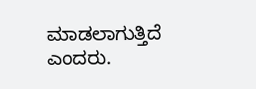ಮಾಡಲಾಗುತ್ತಿದೆ ಎಂದರು.